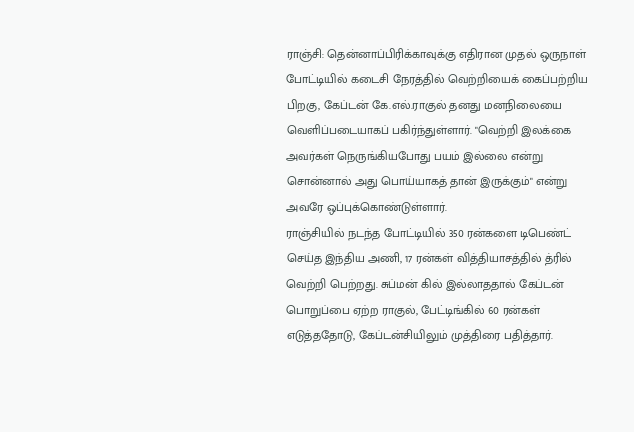ராஞ்சி: தென்னாப்பிரிக்காவுக்கு எதிரான முதல் ஒருநாள் போட்டியில் கடைசி நேரத்தில் வெற்றியைக் கைப்பற்றிய பிறகு, கேப்டன் கே.எல்.ராகுல் தனது மனநிலையை வெளிப்படையாகப் பகிர்ந்துள்ளார். "வெற்றி இலக்கை அவர்கள் நெருங்கியபோது பயம் இல்லை என்று சொன்னால் அது பொய்யாகத் தான் இருக்கும்" என்று அவரே ஒப்புக்கொண்டுள்ளார்.
ராஞ்சியில் நடந்த போட்டியில் 350 ரன்களை டிபெண்ட் செய்த இந்திய அணி, 17 ரன்கள் வித்தியாசத்தில் த்ரில் வெற்றி பெற்றது. சுப்மன் கில் இல்லாததால் கேப்டன் பொறுப்பை ஏற்ற ராகுல், பேட்டிங்கில் 60 ரன்கள் எடுத்ததோடு, கேப்டன்சியிலும் முத்திரை பதித்தார்.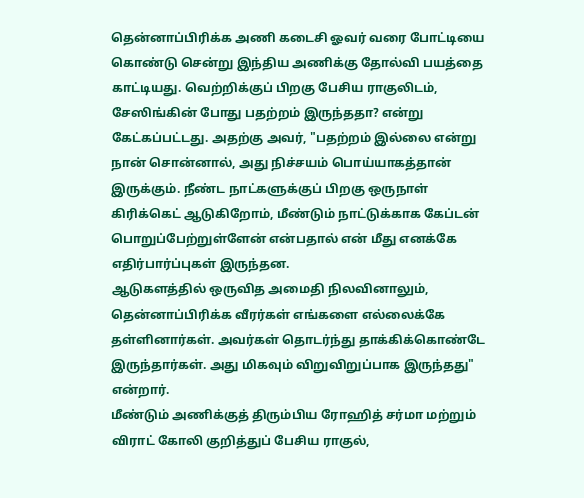தென்னாப்பிரிக்க அணி கடைசி ஓவர் வரை போட்டியை கொண்டு சென்று இந்திய அணிக்கு தோல்வி பயத்தை காட்டியது. வெற்றிக்குப் பிறகு பேசிய ராகுலிடம், சேஸிங்கின் போது பதற்றம் இருந்ததா? என்று கேட்கப்பட்டது. அதற்கு அவர், "பதற்றம் இல்லை என்று நான் சொன்னால், அது நிச்சயம் பொய்யாகத்தான் இருக்கும். நீண்ட நாட்களுக்குப் பிறகு ஒருநாள் கிரிக்கெட் ஆடுகிறோம், மீண்டும் நாட்டுக்காக கேப்டன் பொறுப்பேற்றுள்ளேன் என்பதால் என் மீது எனக்கே எதிர்பார்ப்புகள் இருந்தன.
ஆடுகளத்தில் ஒருவித அமைதி நிலவினாலும், தென்னாப்பிரிக்க வீரர்கள் எங்களை எல்லைக்கே தள்ளினார்கள். அவர்கள் தொடர்ந்து தாக்கிக்கொண்டே இருந்தார்கள். அது மிகவும் விறுவிறுப்பாக இருந்தது" என்றார்.
மீண்டும் அணிக்குத் திரும்பிய ரோஹித் சர்மா மற்றும் விராட் கோலி குறித்துப் பேசிய ராகுல்,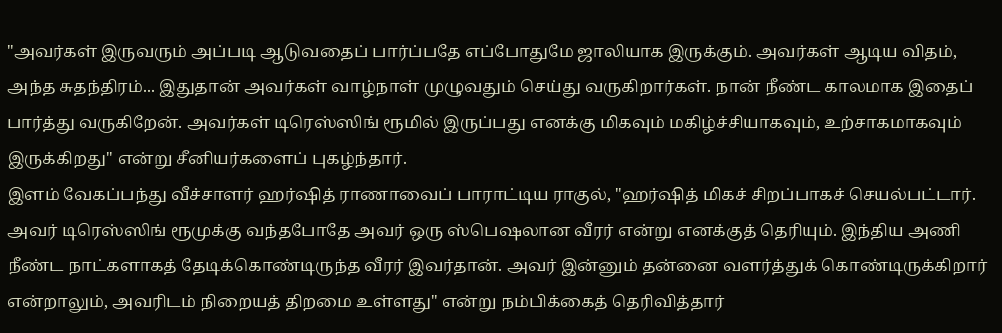"அவர்கள் இருவரும் அப்படி ஆடுவதைப் பார்ப்பதே எப்போதுமே ஜாலியாக இருக்கும். அவர்கள் ஆடிய விதம், அந்த சுதந்திரம்... இதுதான் அவர்கள் வாழ்நாள் முழுவதும் செய்து வருகிறார்கள். நான் நீண்ட காலமாக இதைப் பார்த்து வருகிறேன். அவர்கள் டிரெஸ்ஸிங் ரூமில் இருப்பது எனக்கு மிகவும் மகிழ்ச்சியாகவும், உற்சாகமாகவும் இருக்கிறது" என்று சீனியர்களைப் புகழ்ந்தார்.
இளம் வேகப்பந்து வீச்சாளர் ஹர்ஷித் ராணாவைப் பாராட்டிய ராகுல், "ஹர்ஷித் மிகச் சிறப்பாகச் செயல்பட்டார். அவர் டிரெஸ்ஸிங் ரூமுக்கு வந்தபோதே அவர் ஒரு ஸ்பெஷலான வீரர் என்று எனக்குத் தெரியும். இந்திய அணி நீண்ட நாட்களாகத் தேடிக்கொண்டிருந்த வீரர் இவர்தான். அவர் இன்னும் தன்னை வளர்த்துக் கொண்டிருக்கிறார் என்றாலும், அவரிடம் நிறையத் திறமை உள்ளது" என்று நம்பிக்கைத் தெரிவித்தார்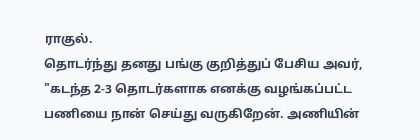ராகுல்.
தொடர்ந்து தனது பங்கு குறித்துப் பேசிய அவர், "கடந்த 2-3 தொடர்களாக எனக்கு வழங்கப்பட்ட பணியை நான் செய்து வருகிறேன். அணியின்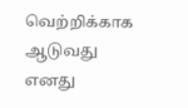வெற்றிக்காக ஆடுவது எனது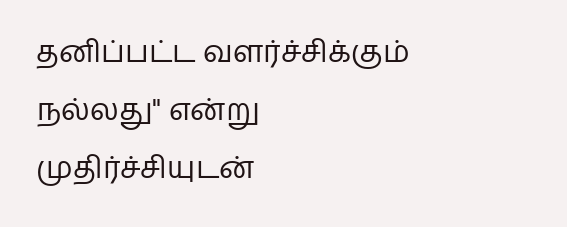தனிப்பட்ட வளர்ச்சிக்கும் நல்லது" என்று முதிர்ச்சியுடன்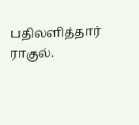பதிலளித்தார் ராகுல்.